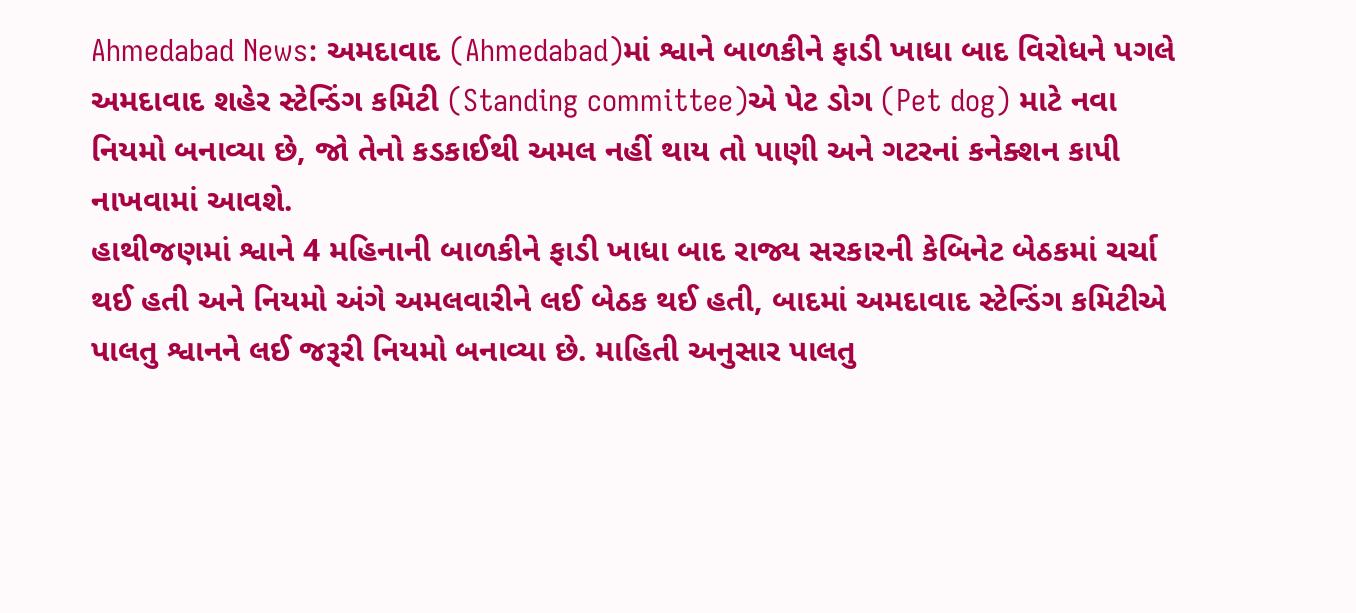Ahmedabad News: અમદાવાદ (Ahmedabad)માં શ્વાને બાળકીને ફાડી ખાધા બાદ વિરોધને પગલે અમદાવાદ શહેર સ્ટેન્ડિંગ કમિટી (Standing committee)એ પેટ ડોગ (Pet dog) માટે નવા નિયમો બનાવ્યા છે, જો તેનો કડકાઈથી અમલ નહીં થાય તો પાણી અને ગટરનાં કનેક્શન કાપી નાખવામાં આવશે.
હાથીજણમાં શ્વાને 4 મહિનાની બાળકીને ફાડી ખાધા બાદ રાજ્ય સરકારની કેબિનેટ બેઠકમાં ચર્ચા થઈ હતી અને નિયમો અંગે અમલવારીને લઈ બેઠક થઈ હતી, બાદમાં અમદાવાદ સ્ટેન્ડિંગ કમિટીએ પાલતુ શ્વાનને લઈ જરૂરી નિયમો બનાવ્યા છે. માહિતી અનુસાર પાલતુ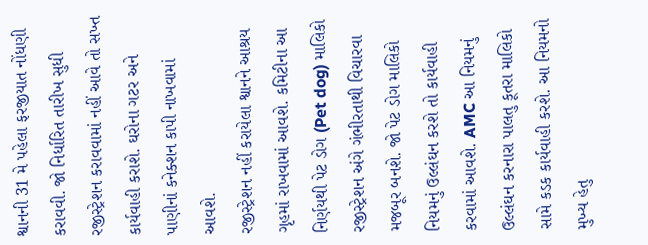શ્વાનની 31 મે પહેલા ફરજીયાત નોંધણી કરાવવી. જો નિર્ધારિત તારીખ સુધી રજીસ્ટ્રેશન કરાવવામાં નહીં આવે તો સખ્ત કાર્યવાહી કરાશે. ઘરોના ગટર અને પાણીનાં કનેક્શન કાપી નાખવામાં આવશે.
રજીસ્ટ્રેશન નહીં કરાયેલા શ્વાનને આશ્રય ગૃહમાં રાખવામાં આવશે. કમિટીના આ નિર્ણયથી પેટ ડોગ (Pet dog) માલિકો રજીસ્ટ્રેશન અંગે ગંભીરતાથી વિચારવા મજબૂર બનશે. જો પેટ ડોગ માલિકો નિયમનું ઉલ્લંઘન કરશે તો કાર્યવાહી કરવામાં આવશે. AMC આ નિયમનું ઉલ્લંઘન કરનારા પાલતુ કૂતરા માલિકો સામે કડક કાર્યવાહી કરશે. આ નિયમનો મુખ્ય હેતુ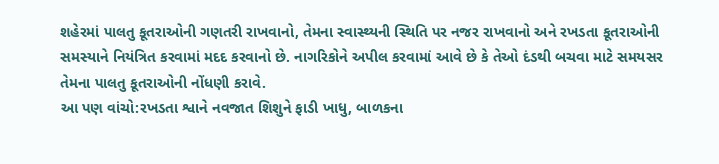શહેરમાં પાલતુ કૂતરાઓની ગણતરી રાખવાનો, તેમના સ્વાસ્થ્યની સ્થિતિ પર નજર રાખવાનો અને રખડતા કૂતરાઓની સમસ્યાને નિયંત્રિત કરવામાં મદદ કરવાનો છે. નાગરિકોને અપીલ કરવામાં આવે છે કે તેઓ દંડથી બચવા માટે સમયસર તેમના પાલતુ કૂતરાઓની નોંધણી કરાવે.
આ પણ વાંચો:રખડતા શ્વાને નવજાત શિશુને ફાડી ખાધુ, બાળકના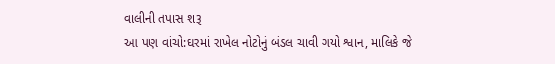વાલીની તપાસ શરૂ
આ પણ વાંચો:ઘરમાં રાખેલ નોટોનું બંડલ ચાવી ગયો શ્વાન, માલિકે જે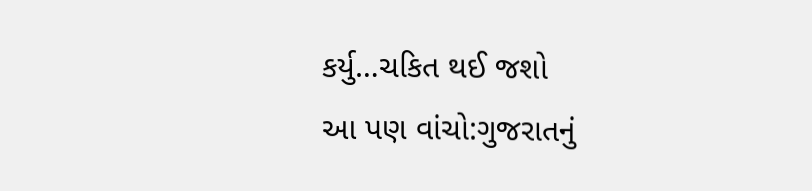કર્યુ…ચકિત થઈ જશો
આ પણ વાંચો:ગુજરાતનું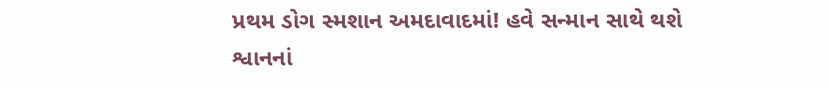પ્રથમ ડોગ સ્મશાન અમદાવાદમાં! હવે સન્માન સાથે થશે શ્વાનનાં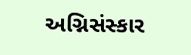અગ્નિસંસ્કાર